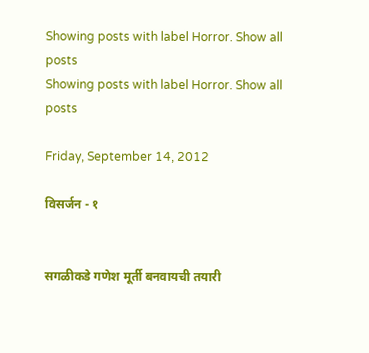Showing posts with label Horror. Show all posts
Showing posts with label Horror. Show all posts

Friday, September 14, 2012

विसर्जन - १


सगळीकडे गणेश मूर्ती बनवायची तयारी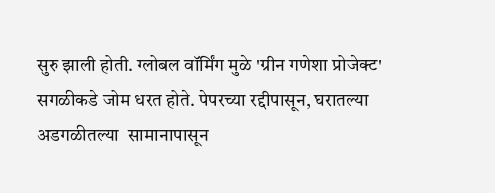सुरु झाली होती. ग्लोबल वॉर्मिंग मुळे 'ग्रीन गणेशा प्रोजेक्ट' सगळीकडे जोम धरत होते. पेपरच्या रद्दीपासून, घरातल्या अडगळीतल्या  सामानापासून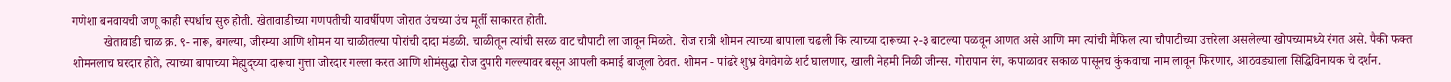गणेशा बनवायची जणू काही स्पर्धाच सुरु होती. खेतावाडीच्या गणपतीची यावर्षीपण जोरात उंचच्या उंच मूर्ती साकारत होती.
          खेतावाडी चाळ क्र. ९- नारू, बगल्या, जीरम्या आणि शोमन या चाळीतल्या पोरांची दादा मंडळी. चाळीतून त्यांची सरळ वाट चौपाटी ला जावून मिळते. रोज रात्री शोमन त्याच्या बापाला चढली कि त्याच्या दारूच्या २-३ बाटल्या पळवून आणत असे आणि मग त्यांची मैफिल त्या चौपाटीच्या उत्तरेला असलेल्या खोपच्यामध्ये रंगत असे. पैकी फक्त शोमनलाच घरदार होते, त्याच्या बापाच्या मेह्मुद्च्या दारूचा गुत्ता जोरदार गल्ला करत आणि शोमंसुद्धा रोज दुपारी गल्ल्यावर बसून आपली कमाई बाजूला ठेवत. शोमन - पांढरे शुभ्र वेगवेगळे शर्ट घालणार, खाली नेहमी निळी जीन्स. गोरापान रंग, कपाळावर सकाळ पासूनच कुंकवाचा नाम लावून फिरणार, आठवड्याला सिद्धिविनायक चे दर्शन.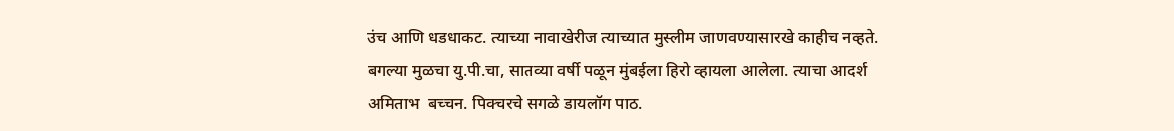उंच आणि धडधाकट. त्याच्या नावाखेरीज त्याच्यात मुस्लीम जाणवण्यासारखे काहीच नव्हते. बगल्या मुळचा यु.पी.चा, सातव्या वर्षी पळून मुंबईला हिरो व्हायला आलेला. त्याचा आदर्श अमिताभ  बच्चन. पिक्चरचे सगळे डायलॉग पाठ.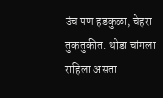उंच पण हडकुळा, चेहरा तुकतुकीत. थोडा चांगला राहिला असता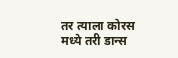तर त्याला कोरस मध्ये तरी डान्स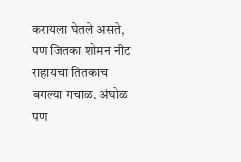करायला घेतले असते, पण जितका शोमन नीट राहायचा तितकाच बगल्या गचाळ. अंघोळ पण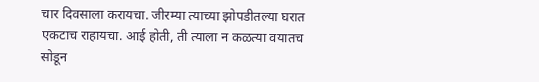चार दिवसाला करायचा. जीरम्या त्याच्या झोपडीतल्या घरात एकटाच राहायचा. आई होती, ती त्याला न कळत्या वयातच सोडून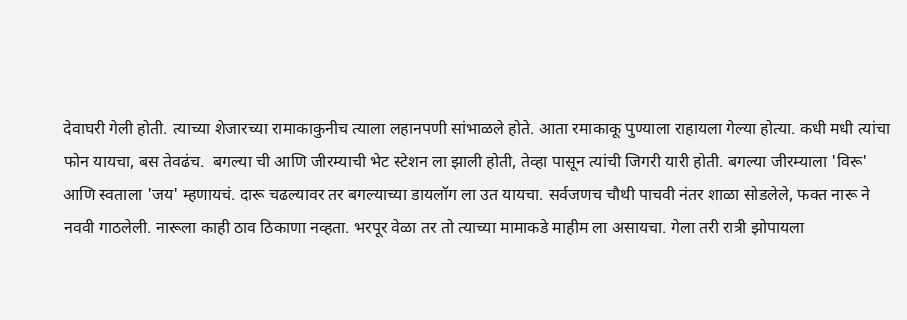देवाघरी गेली होती. त्याच्या शेजारच्या रामाकाकुनीच त्याला लहानपणी सांभाळले होते. आता रमाकाकू पुण्याला राहायला गेल्या होत्या. कधी मधी त्यांचा फोन यायचा, बस तेवढंच.  बगल्या ची आणि जीरम्याची भेट स्टेशन ला झाली होती, तेव्हा पासून त्यांची जिगरी यारी होती. बगल्या जीरम्याला 'विरू' आणि स्वताला 'जय' म्हणायचं. दारू चढल्यावर तर बगल्याच्या डायलॉग ला उत यायचा. सर्वजणच चौथी पाचवी नंतर शाळा सोडलेले, फक्त नारू ने नववी गाठलेली. नारूला काही ठाव ठिकाणा नव्हता. भरपूर वेळा तर तो त्याच्या मामाकडे माहीम ला असायचा. गेला तरी रात्री झोपायला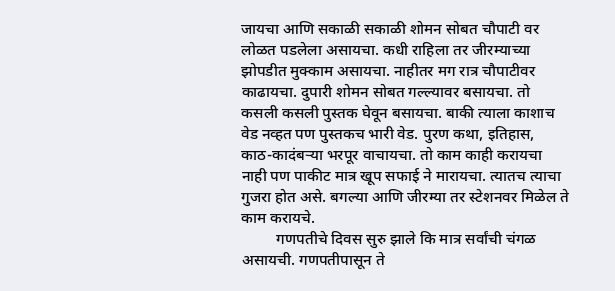जायचा आणि सकाळी सकाळी शोमन सोबत चौपाटी वर लोळत पडलेला असायचा. कधी राहिला तर जीरम्याच्या झोपडीत मुक्काम असायचा. नाहीतर मग रात्र चौपाटीवर काढायचा. दुपारी शोमन सोबत गल्ल्यावर बसायचा. तो कसली कसली पुस्तक घेवून बसायचा. बाकी त्याला काशाच वेड नव्हत पण पुस्तकच भारी वेड. पुरण कथा, इतिहास, काठ-कादंबऱ्या भरपूर वाचायचा. तो काम काही करायचा नाही पण पाकीट मात्र खूप सफाई ने मारायचा. त्यातच त्याचा गुजरा होत असे. बगल्या आणि जीरम्या तर स्टेशनवर मिळेल ते काम करायचे.
         गणपतीचे दिवस सुरु झाले कि मात्र सर्वांची चंगळ असायची. गणपतीपासून ते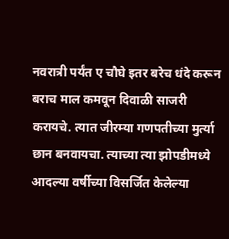नवरात्री पर्यंत ए चौघे इतर बरेच धंदे करून बराच माल कमवून दिवाळी साजरी करायचे. त्यात जीरम्या गणपतीच्या मुर्त्या छान बनवायचा. त्याच्या त्या झोपडीमध्ये आदल्या वर्षीच्या विसर्जित केलेल्या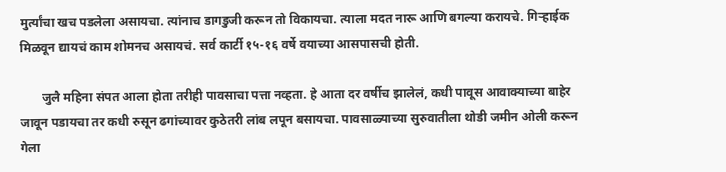मुर्त्यांचा खच पडलेला असायचा. त्यांनाच डागडुजी करून तो विकायचा. त्याला मदत नारू आणि बगल्या करायचे. गिऱ्हाईक मिळवून द्यायचं काम शोमनच असायचं. सर्व कार्टी १५-१६ वर्षे वयाच्या आसपासची होती.

       जुलै महिना संपत आला होता तरीही पावसाचा पत्ता नव्हता. हे आता दर वर्षीच झालेलं, कधी पावूस आवाक्याच्या बाहेर जावून पडायचा तर कधी रुसून ढगांच्यावर कुठेतरी लांब लपून बसायचा. पावसाळ्याच्या सुरुवातीला थोडी जमीन ओली करून गेला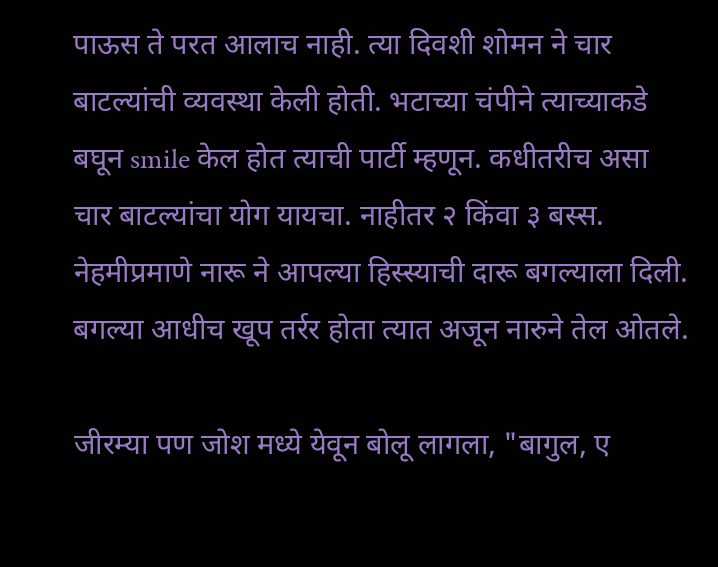पाऊस ते परत आलाच नाही. त्या दिवशी शोमन ने चार बाटल्यांची व्यवस्था केली होती. भटाच्या चंपीने त्याच्याकडे बघून smile केल होत त्याची पार्टी म्हणून. कधीतरीच असा चार बाटल्यांचा योग यायचा. नाहीतर २ किंवा ३ बस्स. नेहमीप्रमाणे नारू ने आपल्या हिस्स्याची दारू बगल्याला दिली. बगल्या आधीच खूप तर्रर होता त्यात अजून नारुने तेल ओतले.

जीरम्या पण जोश मध्ये येवून बोलू लागला, "बागुल, ए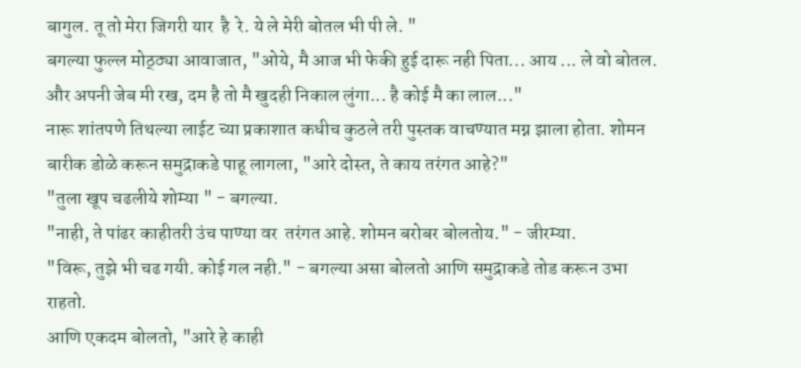बागुल. तू तो मेरा जिगरी यार  है  रे. ये ले मेरी बोतल भी पी ले. "
बगल्या फुल्ल मोठ्ठ्या आवाजात, "ओये, मै आज भी फेकी हुई दारू नही पिता... आय ... ले वो बोतल. और अपनी जेब मी रख, दम है तो मै खुदही निकाल लुंगा... है कोई मै का लाल..."
नारू शांतपणे तिथल्या लाईट च्या प्रकाशात कधीच कुठले तरी पुस्तक वाचण्यात मग्न झाला होता. शोमन बारीक डोळे करून समुद्राकडे पाहू लागला, "आरे दोस्त, ते काय तरंगत आहे?"
"तुला खूप चढलीये शोम्या " - बगल्या.
"नाही, ते पांढर काहीतरी उंच पाण्या वर  तरंगत आहे. शोमन बरोबर बोलतोय." - जीरम्या.
"विरू, तुझे भी चढ गयी. कोई गल नही." - बगल्या असा बोलतो आणि समुद्राकडे तोड करून उभा राहतो.
आणि एकदम बोलतो, "आरे हे काही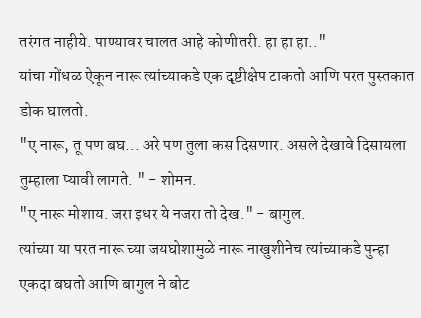तरंगत नाहीये. पाण्यावर चालत आहे कोणीतरी. हा हा हा.."
यांचा गोंधळ ऐकून नारू त्यांच्याकडे एक दृष्टीक्षेप टाकतो आणि परत पुस्तकात डोक घालतो.
"ए नारू, तू पण बघ... अरे पण तुला कस दिसणार. असले देखावे दिसायला तुम्हाला प्यावी लागते. " - शोमन.
"ए नारू मोशाय. जरा इधर ये नजरा तो देख." - बागुल.
त्यांच्या या परत नारू च्या जयघोशामुळे नारू नाखुशीनेच त्यांच्याकडे पुन्हा एकदा बघतो आणि बागुल ने बोट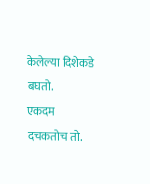केलेल्या दिशेकडे बघतो.
एकदम दचकतोच तो.